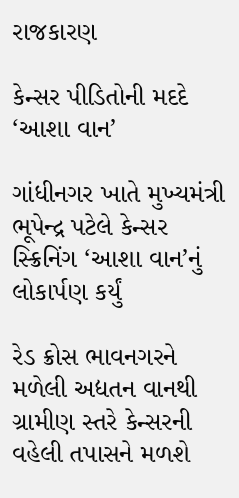રાજકારણ

કેન્સર પીડિતોની મદદે ‘આશા વાન’

ગાંધીનગર ખાતે મુખ્યમંત્રી ભૂપેન્દ્ર પટેલે કેન્સર સ્ક્રિનિંગ ‘આશા વાન’નું લોકાર્પણ કર્યું

રેડ ક્રોસ ભાવનગરને મળેલી અદ્યતન વાનથી ગ્રામીણ સ્તરે કેન્સરની વહેલી તપાસને મળશે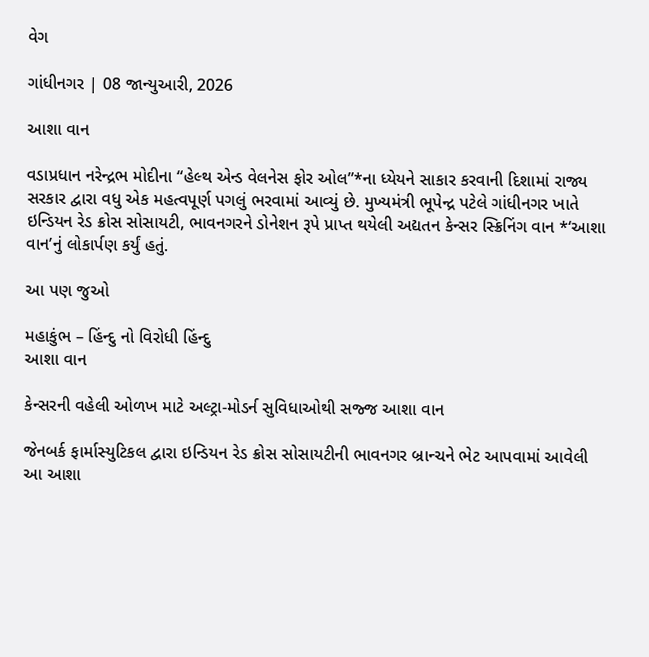વેગ

ગાંધીનગર | 08 જાન્યુઆરી, 2026

આશા વાન

વડાપ્રધાન નરેન્દ્રભ મોદીના “હેલ્થ એન્ડ વેલનેસ ફોર ઓલ”*ના ધ્યેયને સાકાર કરવાની દિશામાં રાજ્ય સરકાર દ્વારા વધુ એક મહત્વપૂર્ણ પગલું ભરવામાં આવ્યું છે. મુખ્યમંત્રી ભૂપેન્દ્ર પટેલે ગાંધીનગર ખાતે ઇન્ડિયન રેડ ક્રોસ સોસાયટી, ભાવનગરને ડોનેશન રૂપે પ્રાપ્ત થયેલી અદ્યતન કેન્સર સ્ક્રિનિંગ વાન *‘આશા વાન’નું લોકાર્પણ કર્યું હતું.

આ પણ જુઓ

મહાકુંભ – હિંન્દુ નો વિરોધી હિંન્દુ
આશા વાન

કેન્સરની વહેલી ઓળખ માટે અલ્ટ્રા-મોડર્ન સુવિધાઓથી સજ્જ આશા વાન

જેનબર્ક ફાર્માસ્યુટિકલ દ્વારા ઇન્ડિયન રેડ ક્રોસ સોસાયટીની ભાવનગર બ્રાન્ચને ભેટ આપવામાં આવેલી આ આશા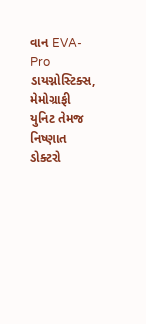વાન EVA-Pro ડાયગ્નોસ્ટિક્સ, મેમોગ્રાફી યુનિટ તેમજ નિષ્ણાત ડોક્ટરો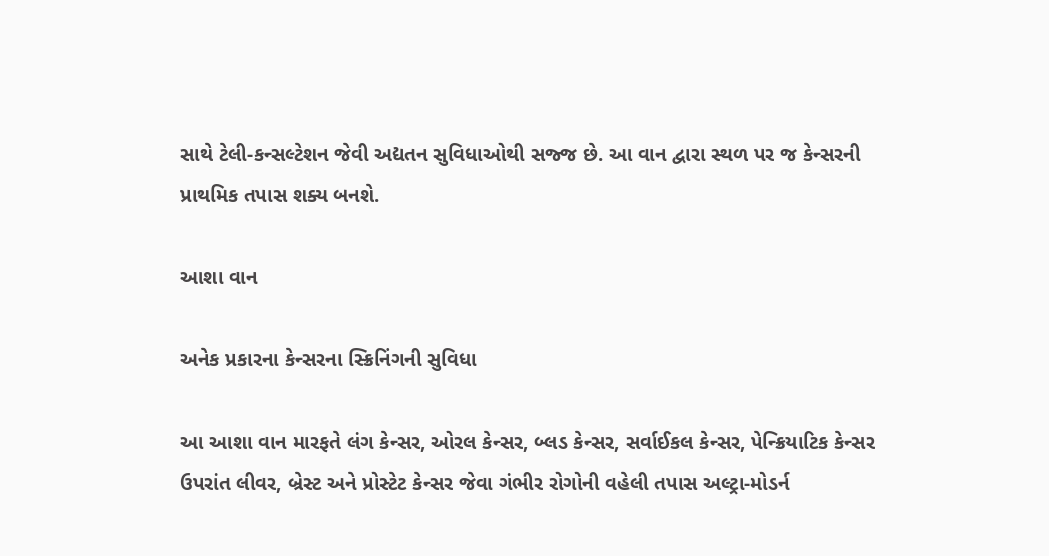સાથે ટેલી-કન્સલ્ટેશન જેવી અદ્યતન સુવિધાઓથી સજ્જ છે. આ વાન દ્વારા સ્થળ પર જ કેન્સરની પ્રાથમિક તપાસ શક્ય બનશે.

આશા વાન

અનેક પ્રકારના કેન્સરના સ્ક્રિનિંગની સુવિધા

આ આશા વાન મારફતે લંગ કેન્સર, ઓરલ કેન્સર, બ્લડ કેન્સર, સર્વાઈકલ કેન્સર, પેન્ક્રિયાટિક કેન્સર ઉપરાંત લીવર, બ્રેસ્ટ અને પ્રોસ્ટેટ કેન્સર જેવા ગંભીર રોગોની વહેલી તપાસ અલ્ટ્રા-મોડર્ન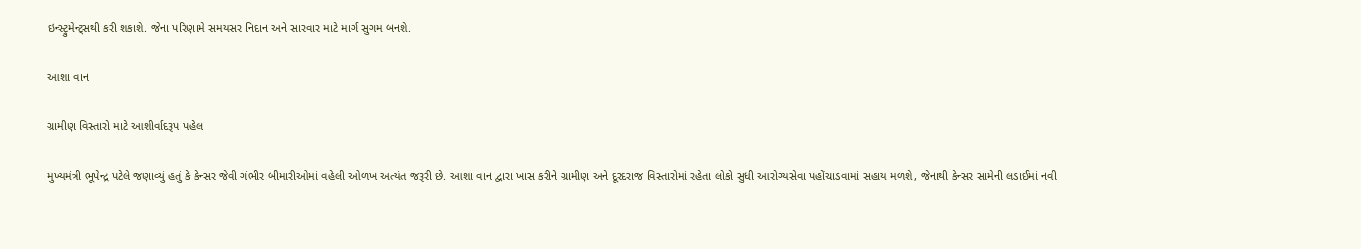ઇન્સ્ટ્રુમેન્ટ્સથી કરી શકાશે. જેના પરિણામે સમયસર નિદાન અને સારવાર માટે માર્ગ સુગમ બનશે.

આશા વાન

ગ્રામીણ વિસ્તારો માટે આશીર્વાદરૂપ પહેલ

મુખ્યમંત્રી ભૂપેન્દ્ર પટેલે જણાવ્યું હતું કે કેન્સર જેવી ગંભીર બીમારીઓમાં વહેલી ઓળખ અત્યંત જરૂરી છે. આશા વાન દ્વારા ખાસ કરીને ગ્રામીણ અને દૂરદરાજ વિસ્તારોમાં રહેતા લોકો સુધી આરોગ્યસેવા પહોંચાડવામાં સહાય મળશે, જેનાથી કેન્સર સામેની લડાઈમાં નવી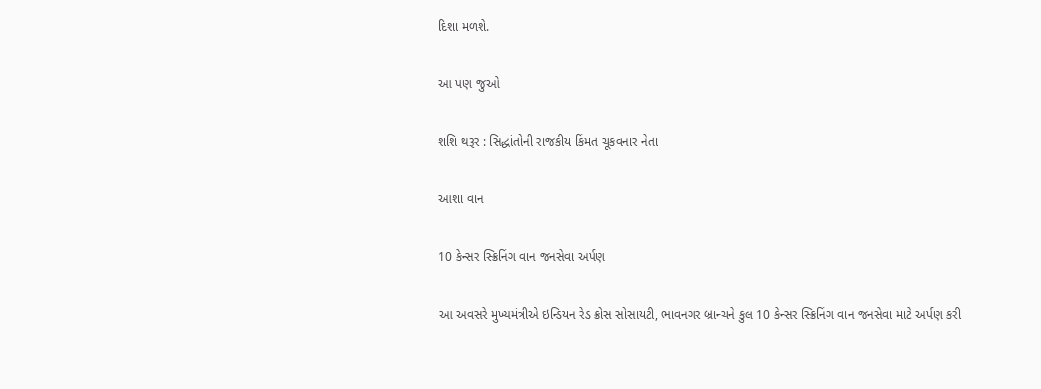દિશા મળશે.

આ પણ જુઓ

શશિ થરૂર : સિદ્ધાંતોની રાજકીય કિંમત ચૂકવનાર નેતા

આશા વાન

10 કેન્સર સ્ક્રિનિંગ વાન જનસેવા અર્પણ

આ અવસરે મુખ્યમંત્રીએ ઇન્ડિયન રેડ ક્રોસ સોસાયટી, ભાવનગર બ્રાન્ચને કુલ 10 કેન્સર સ્ક્રિનિંગ વાન જનસેવા માટે અર્પણ કરી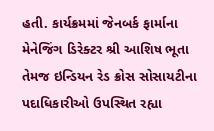હતી. કાર્યક્રમમાં જેનબર્ક ફાર્માના મેનેજિંગ ડિરેક્ટર શ્રી આશિષ ભૂતા તેમજ ઇન્ડિયન રેડ ક્રોસ સોસાયટીના પદાધિકારીઓ ઉપસ્થિત રહ્યા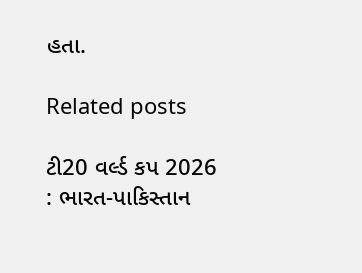હતા.

Related posts

ટી20 વર્લ્ડ કપ 2026 : ભારત-પાકિસ્તાન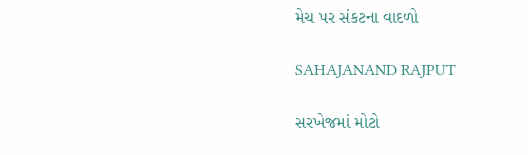મેચ પર સંકટના વાદળો

SAHAJANAND RAJPUT

સરખેજમાં મોટો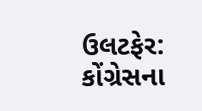ઉલટફેર: કોંગ્રેસના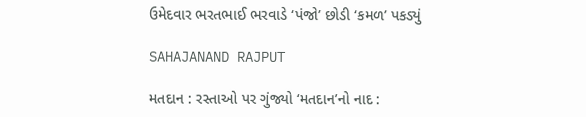ઉમેદવાર ભરતભાઈ ભરવાડે ‘પંજો’ છોડી ‘કમળ’ પકડ્યું

SAHAJANAND RAJPUT

મતદાન : રસ્તાઓ પર ગુંજ્યો ‘મતદાન’નો નાદ :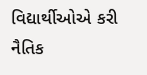વિદ્યાર્થીઓએ કરી નૈતિક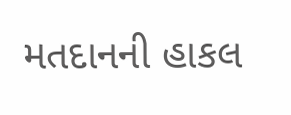મતદાનની હાકલ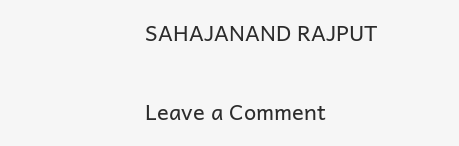SAHAJANAND RAJPUT

Leave a Comment